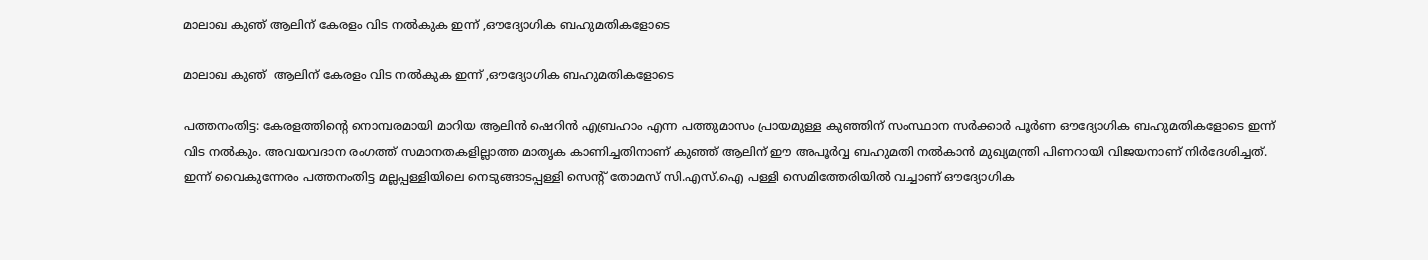മാലാഖ കുഞ് ആലിന് കേരളം വിട നല്‍കുക ഇന്ന് ,ഔദ്യോഗിക ബഹുമതികളോടെ

മാലാഖ കുഞ്  ആലിന് കേരളം വിട നല്‍കുക ഇന്ന് ,ഔദ്യോഗിക ബഹുമതികളോടെ

പത്തനംതിട്ട: കേരളത്തിൻ്റെ നൊമ്പരമായി മാറിയ ആലിൻ ഷെറിൻ എബ്രഹാം എന്ന പത്തുമാസം പ്രായമുള്ള കുഞ്ഞിന് സംസ്ഥാന സർക്കാർ പൂർണ ഔദ്യോഗിക ബഹുമതികളോടെ ഇന്ന് വിട നൽകും. അവയവദാന രംഗത്ത് സമാനതകളില്ലാത്ത മാതൃക കാണിച്ചതിനാണ് കുഞ്ഞ് ആലിന് ഈ അപൂർവ്വ ബഹുമതി നൽകാൻ മുഖ്യമന്ത്രി പിണറായി വിജയനാണ് നിർദേശിച്ചത്. ഇന്ന് വൈകുന്നേരം പത്തനംതിട്ട മല്ലപ്പള്ളിയിലെ നെടുങ്ങാടപ്പള്ളി സെൻ്റ് തോമസ് സി.എസ്.ഐ പള്ളി സെമിത്തേരിയിൽ വച്ചാണ് ഔദ്യോഗിക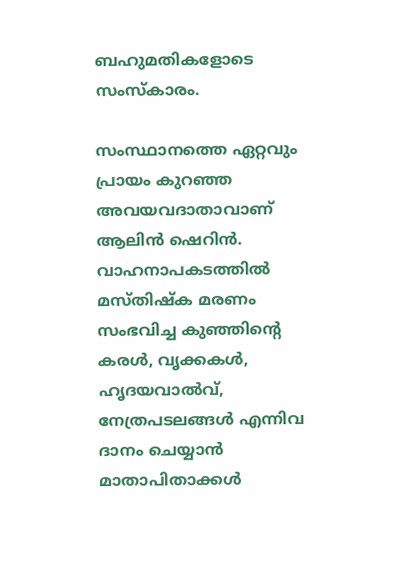ബഹുമതികളോടെ സംസ്‌കാരം.

സംസ്ഥാനത്തെ ഏറ്റവും പ്രായം കുറഞ്ഞ അവയവദാതാവാണ് ആലിൻ ഷെറിൻ. വാഹനാപകടത്തിൽ മസ്‌തിഷ്‌ക മരണം സംഭവിച്ച കുഞ്ഞിൻ്റെ കരൾ, വൃക്കകൾ, ഹൃദയവാൽവ്, നേത്രപടലങ്ങൾ എന്നിവ ദാനം ചെയ്യാൻ മാതാപിതാക്കള്‍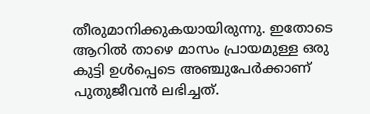തീരുമാനിക്കുകയായിരുന്നു. ഇതോടെ ആറിൽ താഴെ മാസം പ്രായമുള്ള ഒരു കുട്ടി ഉൾപ്പെടെ അഞ്ചുപേർക്കാണ് പുതുജീവൻ ലഭിച്ചത്.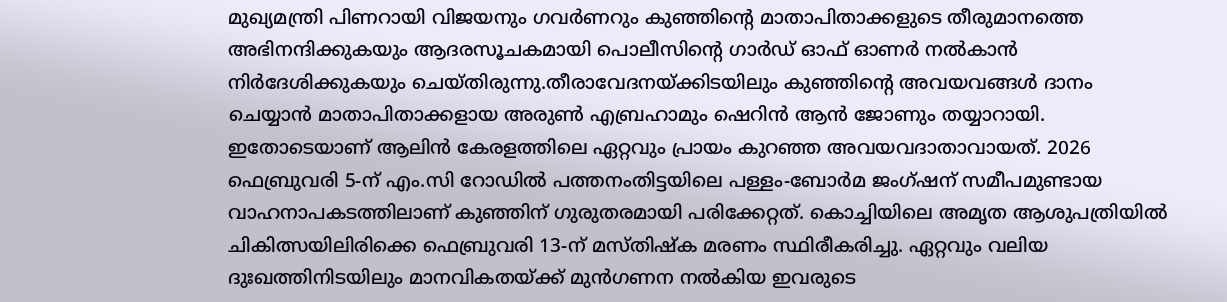മുഖ്യമന്ത്രി പിണറായി വിജയനും ഗവർണറും കുഞ്ഞിൻ്റെ മാതാപിതാക്കളുടെ തീരുമാനത്തെ അഭിനന്ദിക്കുകയും ആദരസൂചകമായി പൊലീസിൻ്റെ ഗാർഡ് ഓഫ് ഓണർ നൽകാൻ നിർദേശിക്കുകയും ചെയ്‌തിരുന്നു.തീരാവേദനയ്ക്കിടയിലും കുഞ്ഞിൻ്റെ അവയവങ്ങൾ ദാനം ചെയ്യാൻ മാതാപിതാക്കളായ അരുൺ എബ്രഹാമും ഷെറിൻ ആൻ ജോണും തയ്യാറായി. ഇതോടെയാണ് ആലിൻ കേരളത്തിലെ ഏറ്റവും പ്രായം കുറഞ്ഞ അവയവദാതാവായത്. 2026 ഫെബ്രുവരി 5-ന് എം.സി റോഡിൽ പത്തനംതിട്ടയിലെ പള്ളം-ബോർമ ജംഗ്ഷന് സമീപമുണ്ടായ വാഹനാപകടത്തിലാണ് കുഞ്ഞിന് ഗുരുതരമായി പരിക്കേറ്റത്. കൊച്ചിയിലെ അമൃത ആശുപത്രിയിൽ ചികിത്സയിലിരിക്കെ ഫെബ്രുവരി 13-ന് മസ്‌തിഷ്‌ക മരണം സ്ഥിരീകരിച്ചു. ഏറ്റവും വലിയ ദുഃഖത്തിനിടയിലും മാനവികതയ്ക്ക് മുൻഗണന നൽകിയ ഇവരുടെ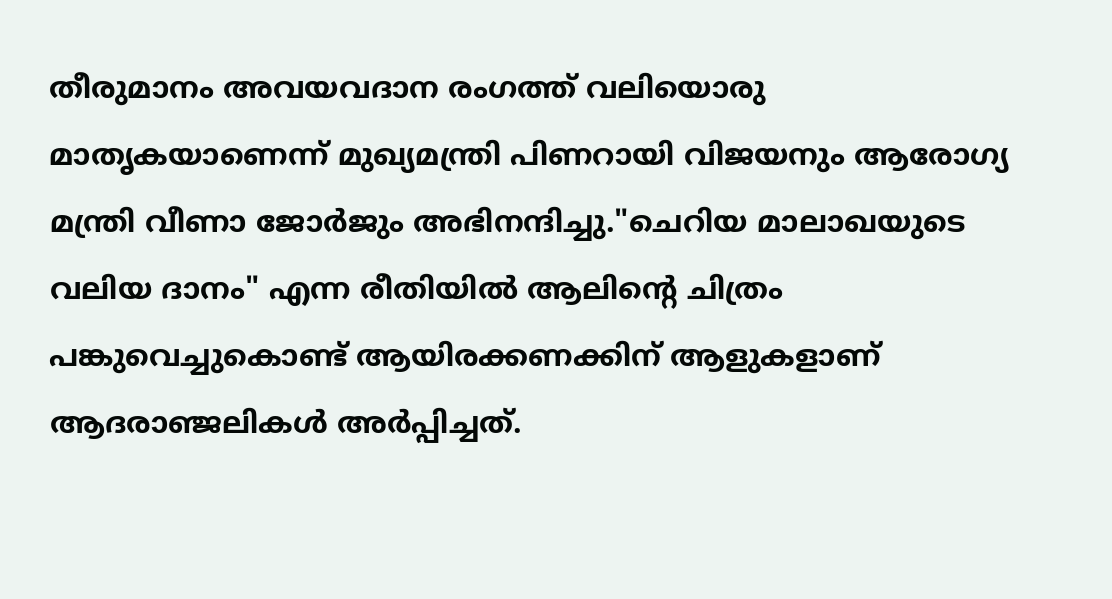തീരുമാനം അവയവദാന രംഗത്ത് വലിയൊരു മാതൃകയാണെന്ന് മുഖ്യമന്ത്രി പിണറായി വിജയനും ആരോഗ്യ മന്ത്രി വീണാ ജോർജും അഭിനന്ദിച്ചു."ചെറിയ മാലാഖയുടെ വലിയ ദാനം" എന്ന രീതിയിൽ ആലിൻ്റെ ചിത്രം പങ്കുവെച്ചുകൊണ്ട് ആയിരക്കണക്കിന് ആളുകളാണ് ആദരാഞ്ജലികൾ അർപ്പിച്ചത്.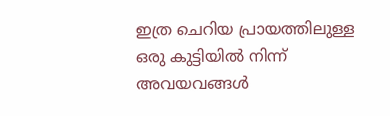ഇത്ര ചെറിയ പ്രായത്തിലുള്ള ഒരു കുട്ടിയിൽ നിന്ന് അവയവങ്ങൾ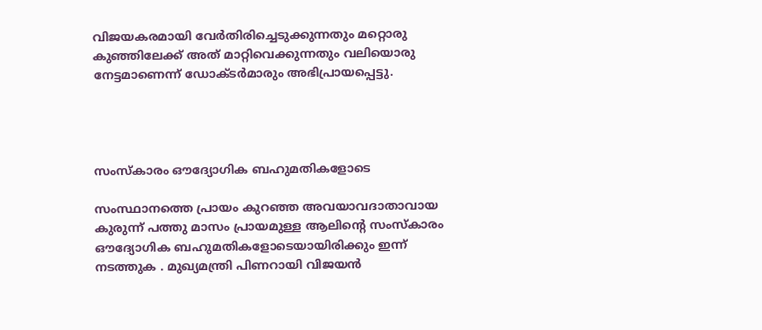വിജയകരമായി വേർതിരിച്ചെടുക്കുന്നതും മറ്റൊരു കുഞ്ഞിലേക്ക് അത് മാറ്റിവെക്കുന്നതും വലിയൊരു നേട്ടമാണെന്ന് ഡോക്‌ടർമാരും അഭിപ്രായപ്പെട്ടു.




സംസ്കാരം ഔദ്യോഗിക ബഹുമതികളോടെ

സംസ്ഥാനത്തെ പ്രായം കുറഞ്ഞ അവയാവദാതാവായ കുരുന്ന് പത്തു മാസം പ്രായമുള്ള ആലിന്‍റെ സംസ്കാരം ഔദ്യോഗിക ബഹുമതികളോടെയായിരിക്കും ഇന്ന്  നടത്തുക . മുഖ്യമന്ത്രി പിണറായി വിജയന്‍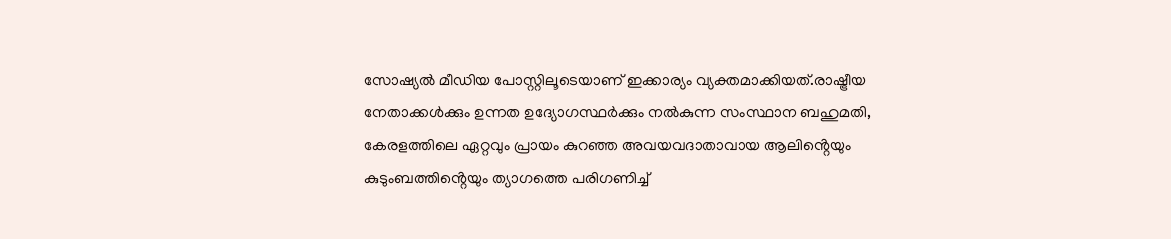സോഷ്യല്‍ മീഡിയ പോസ്റ്റിലൂടെയാണ് ഇക്കാര്യം വ്യക്തമാക്കിയത്.രാഷ്ട്രീയ നേതാക്കൾക്കും ഉന്നത ഉദ്യോഗസ്ഥർക്കും നൽകുന്ന സംസ്ഥാന ബഹുമതി, കേരളത്തിലെ ഏറ്റവും പ്രായം കുറഞ്ഞ അവയവദാതാവായ ആലിൻ്റെയും കുടുംബത്തിൻ്റെയും ത്യാഗത്തെ പരിഗണിച്ച്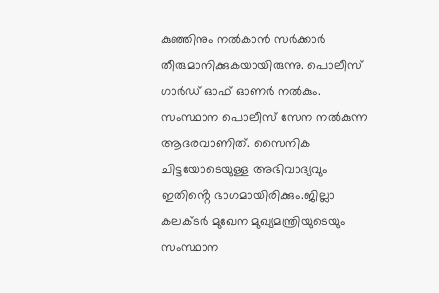കുഞ്ഞിനും നൽകാൻ സർക്കാർ തീരുമാനിക്കുകയായിരുന്നു. പൊലീസ് ഗാർഡ് ഓഫ് ഓണർ നല്‍കും. സംസ്ഥാന പൊലീസ് സേന നൽകുന്ന ആദരവാണിത്. സൈനിക ചിട്ടയോടെയുള്ള അഭിവാദ്യവും ഇതിൻ്റെ ഭാഗമായിരിക്കും.ജില്ലാ കലക്‌ടര്‍ മുഖേന മുഖ്യമന്ത്രിയുടെയും സംസ്ഥാന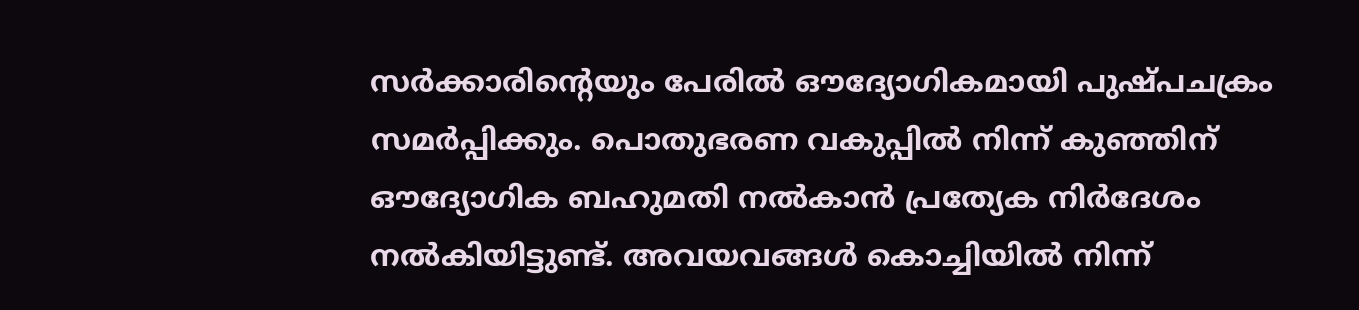സർക്കാരിൻ്റെയും പേരിൽ ഔദ്യോഗികമായി പുഷ്‌പചക്രം സമർപ്പിക്കും. പൊതുഭരണ വകുപ്പിൽ നിന്ന് കുഞ്ഞിന് ഔദ്യോഗിക ബഹുമതി നൽകാൻ പ്രത്യേക നിർദേശം നൽകിയിട്ടുണ്ട്. അവയവങ്ങൾ കൊച്ചിയിൽ നിന്ന്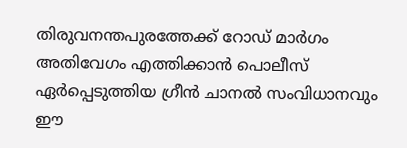തിരുവനന്തപുരത്തേക്ക് റോഡ് മാർഗം അതിവേഗം എത്തിക്കാൻ പൊലീസ് ഏർപ്പെടുത്തിയ ഗ്രീൻ ചാനൽ സംവിധാനവും ഈ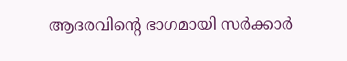ആദരവിൻ്റെ ഭാഗമായി സർക്കാർ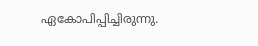ഏകോപിപ്പിച്ചിരുന്നു.